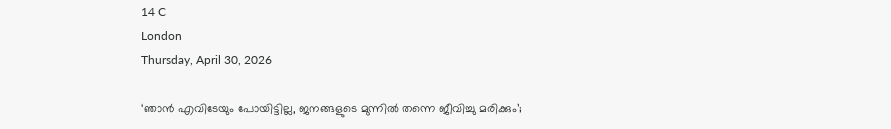14 C
London
Thursday, April 30, 2026

‘ഞാന്‍ എവിടേയും പോയിട്ടില്ല, ജനങ്ങളുടെ മുന്നില്‍ തന്നെ ജീവിച്ചു മരിക്കും’;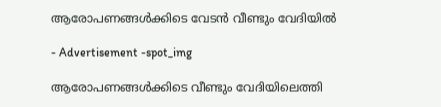ആരോപണങ്ങള്‍ക്കിടെ വേടന്‍ വീണ്ടും വേദിയില്‍

- Advertisement -spot_img

ആരോപണങ്ങള്‍ക്കിടെ വീണ്ടും വേദിയിലെത്തി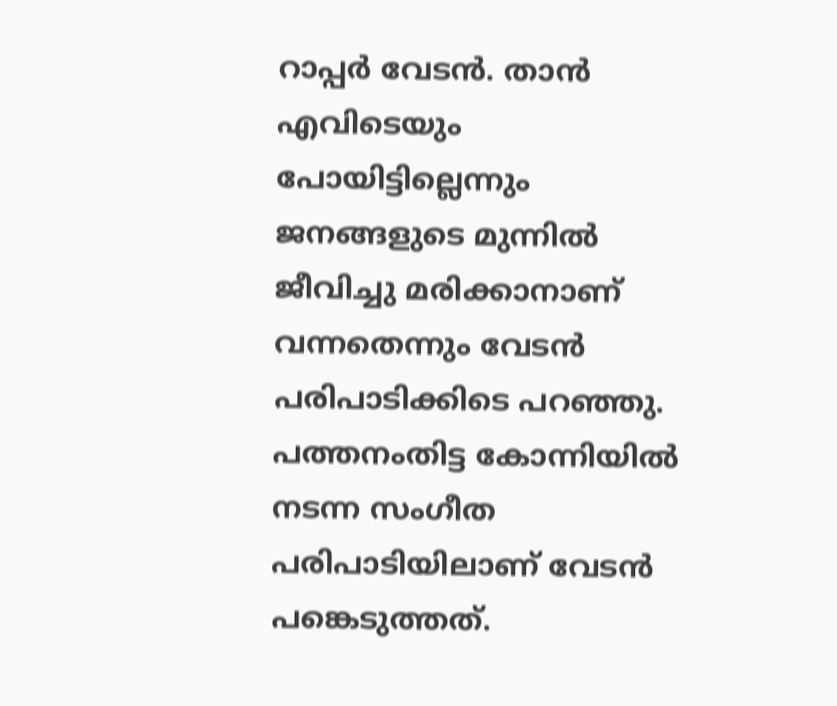റാപ്പര്‍ വേടന്‍. താന്‍ എവിടെയും പോയിട്ടില്ലെന്നും ജനങ്ങളുടെ മുന്നില്‍ ജീവിച്ചു മരിക്കാനാണ് വന്നതെന്നും വേടന്‍ പരിപാടിക്കിടെ പറഞ്ഞു. പത്തനംതിട്ട കോന്നിയില്‍ നടന്ന സംഗീത പരിപാടിയിലാണ് വേടന്‍ പങ്കെടുത്തത്.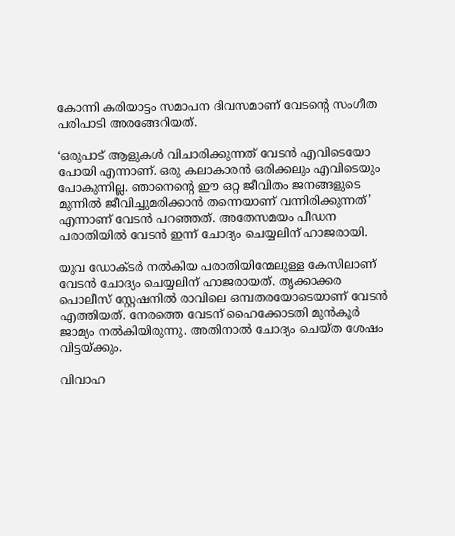കോന്നി കരിയാട്ടം സമാപന ദിവസമാണ് വേടന്റെ സംഗീത പരിപാടി അരങ്ങേറിയത്.

‘ഒരുപാട് ആളുകള്‍ വിചാരിക്കുന്നത് വേടന്‍ എവിടെയോ പോയി എന്നാണ്. ഒരു കലാകാരന്‍ ഒരിക്കലും എവിടെയും പോകുന്നില്ല. ഞാനെന്റെ ഈ ഒറ്റ ജീവിതം ജനങ്ങളുടെ മുന്നില്‍ ജീവിച്ചുമരിക്കാന്‍ തന്നെയാണ് വന്നിരിക്കുന്നത്’ എന്നാണ് വേടന്‍ പറഞ്ഞത്. അതേസമയം പീഡന പരാതിയില്‍ വേടന്‍ ഇന്ന് ചോദ്യം ചെയ്യലിന് ഹാജരായി.

യുവ ഡോക്ടര്‍ നല്‍കിയ പരാതിയിന്മേലുള്ള കേസിലാണ് വേടന്‍ ചോദ്യം ചെയ്യലിന് ഹാജരായത്. തൃക്കാക്കര പൊലീസ് സ്റ്റേഷനില്‍ രാവിലെ ഒമ്പതരയോടെയാണ് വേടന്‍ എത്തിയത്. നേരത്തെ വേടന് ഹൈക്കോടതി മുന്‍കൂര്‍ ജാമ്യം നല്‍കിയിരുന്നു. അതിനാല്‍ ചോദ്യം ചെയ്ത ശേഷം വിട്ടയ്ക്കും.

വിവാഹ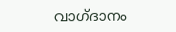വാഗ്ദാനം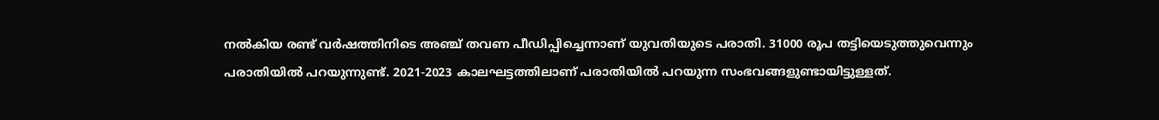നല്‍കിയ രണ്ട് വര്‍ഷത്തിനിടെ അഞ്ച് തവണ പീഡിപ്പിച്ചെന്നാണ് യുവതിയുടെ പരാതി. 31000 രൂപ തട്ടിയെടുത്തുവെന്നും പരാതിയില്‍ പറയുന്നുണ്ട്. 2021-2023 കാലഘട്ടത്തിലാണ് പരാതിയില്‍ പറയുന്ന സംഭവങ്ങളുണ്ടായിട്ടുള്ളത്.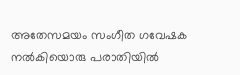അതേസമയം സംഗീത ഗവേഷക നല്‍കിയൊരു പരാതിയില്‍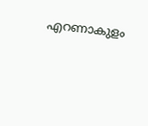എറണാകുളം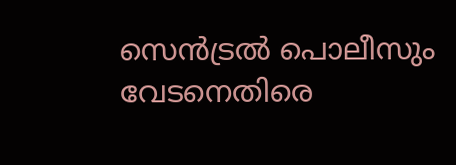സെന്‍ട്രല്‍ പൊലീസും വേടനെതിരെ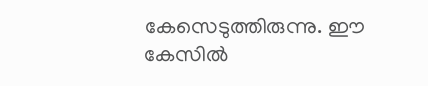കേസെടുത്തിരുന്നു. ഈ കേസില്‍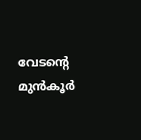വേടന്റെ മുന്‍കൂര്‍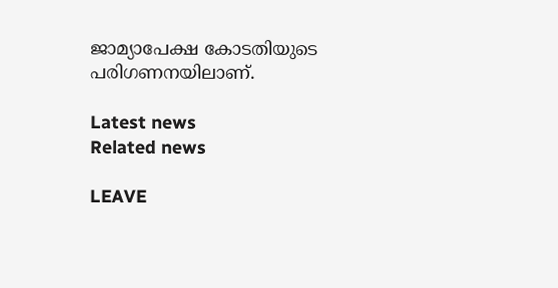ജാമ്യാപേക്ഷ കോടതിയുടെ പരിഗണനയിലാണ്.

Latest news
Related news

LEAVE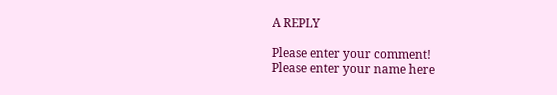A REPLY

Please enter your comment!
Please enter your name here